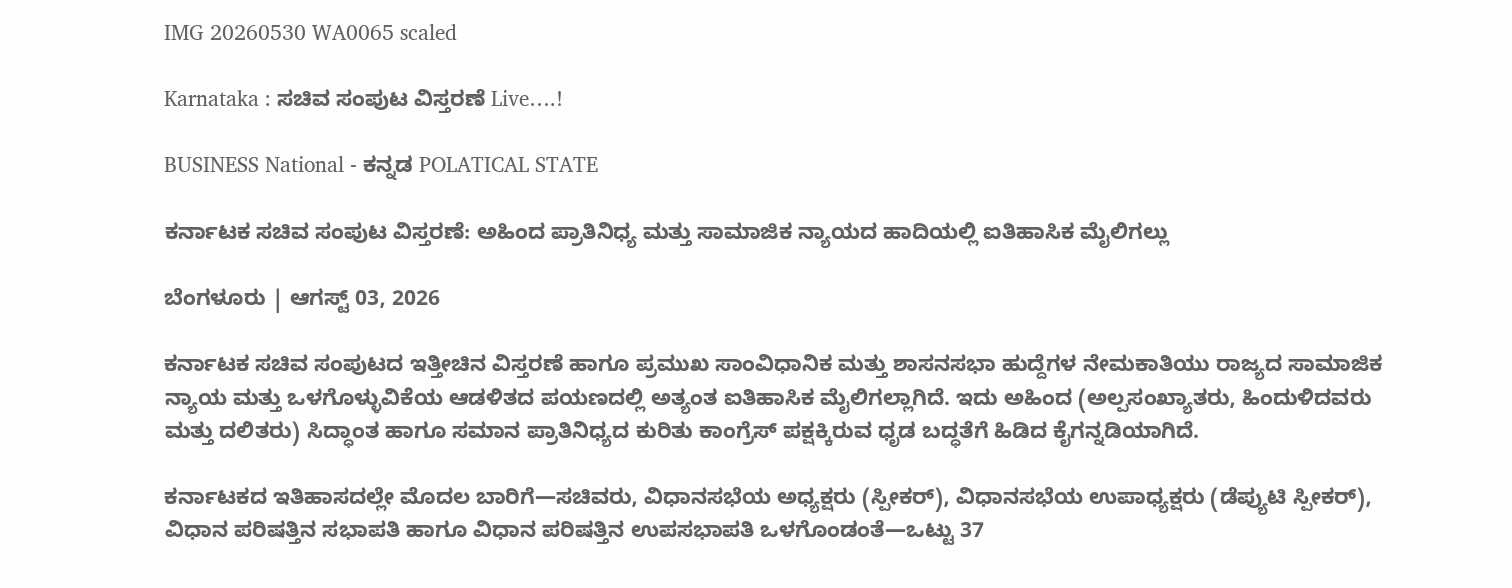IMG 20260530 WA0065 scaled

Karnataka : ಸಚಿವ ಸಂಪುಟ ವಿಸ್ತರಣೆ Live….!

BUSINESS National - ಕನ್ನಡ POLATICAL STATE

ಕರ್ನಾಟಕ ಸಚಿವ ಸಂಪುಟ ವಿಸ್ತರಣೆ: ಅಹಿಂದ ಪ್ರಾತಿನಿಧ್ಯ ಮತ್ತು ಸಾಮಾಜಿಕ ನ್ಯಾಯದ ಹಾದಿಯಲ್ಲಿ ಐತಿಹಾಸಿಕ ಮೈಲಿಗಲ್ಲು

ಬೆಂಗಳೂರು | ಆಗಸ್ಟ್ 03, 2026

ಕರ್ನಾಟಕ ಸಚಿವ ಸಂಪುಟದ ಇತ್ತೀಚಿನ ವಿಸ್ತರಣೆ ಹಾಗೂ ಪ್ರಮುಖ ಸಾಂವಿಧಾನಿಕ ಮತ್ತು ಶಾಸನಸಭಾ ಹುದ್ದೆಗಳ ನೇಮಕಾತಿಯು ರಾಜ್ಯದ ಸಾಮಾಜಿಕ ನ್ಯಾಯ ಮತ್ತು ಒಳಗೊಳ್ಳುವಿಕೆಯ ಆಡಳಿತದ ಪಯಣದಲ್ಲಿ ಅತ್ಯಂತ ಐತಿಹಾಸಿಕ ಮೈಲಿಗಲ್ಲಾಗಿದೆ. ಇದು ಅಹಿಂದ (ಅಲ್ಪಸಂಖ್ಯಾತರು, ಹಿಂದುಳಿದವರು ಮತ್ತು ದಲಿತರು) ಸಿದ್ಧಾಂತ ಹಾಗೂ ಸಮಾನ ಪ್ರಾತಿನಿಧ್ಯದ ಕುರಿತು ಕಾಂಗ್ರೆಸ್ ಪಕ್ಷಕ್ಕಿರುವ ಧೃಡ ಬದ್ಧತೆಗೆ ಹಿಡಿದ ಕೈಗನ್ನಡಿಯಾಗಿದೆ.

ಕರ್ನಾಟಕದ ಇತಿಹಾಸದಲ್ಲೇ ಮೊದಲ ಬಾರಿಗೆ—ಸಚಿವರು, ವಿಧಾನಸಭೆಯ ಅಧ್ಯಕ್ಷರು (ಸ್ಪೀಕರ್), ವಿಧಾನಸಭೆಯ ಉಪಾಧ್ಯಕ್ಷರು (ಡೆಪ್ಯುಟಿ ಸ್ಪೀಕರ್), ವಿಧಾನ ಪರಿಷತ್ತಿನ ಸಭಾಪತಿ ಹಾಗೂ ವಿಧಾನ ಪರಿಷತ್ತಿನ ಉಪಸಭಾಪತಿ ಒಳಗೊಂಡಂತೆ—ಒಟ್ಟು 37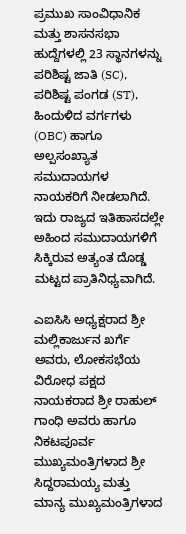ಪ್ರಮುಖ ಸಾಂವಿಧಾನಿಕ ಮತ್ತು ಶಾಸನಸಭಾ ಹುದ್ದೆಗಳಲ್ಲಿ 23 ಸ್ಥಾನಗಳನ್ನು ಪರಿಶಿಷ್ಟ ಜಾತಿ (SC), ಪರಿಶಿಷ್ಟ ಪಂಗಡ (ST), ಹಿಂದುಳಿದ ವರ್ಗಗಳು (OBC) ಹಾಗೂ ಅಲ್ಪಸಂಖ್ಯಾತ ಸಮುದಾಯಗಳ ನಾಯಕರಿಗೆ ನೀಡಲಾಗಿದೆ.
ಇದು ರಾಜ್ಯದ ಇತಿಹಾಸದಲ್ಲೇ ಅಹಿಂದ ಸಮುದಾಯಗಳಿಗೆ ಸಿಕ್ಕಿರುವ ಅತ್ಯಂತ ದೊಡ್ಡ ಮಟ್ಟದ ಪ್ರಾತಿನಿಧ್ಯವಾಗಿದೆ.

ಎಐಸಿಸಿ ಅಧ್ಯಕ್ಷರಾದ ಶ್ರೀ ಮಲ್ಲಿಕಾರ್ಜುನ ಖರ್ಗೆ ಅವರು, ಲೋಕಸಭೆಯ ವಿರೋಧ ಪಕ್ಷದ ನಾಯಕರಾದ ಶ್ರೀ ರಾಹುಲ್ ಗಾಂಧಿ ಅವರು ಹಾಗೂ ನಿಕಟಪೂರ್ವ ಮುಖ್ಯಮಂತ್ರಿಗಳಾದ ಶ್ರೀ ಸಿದ್ದರಾಮಯ್ಯ ಮತ್ತು ಮಾನ್ಯ ಮುಖ್ಯಮಂತ್ರಿಗಳಾದ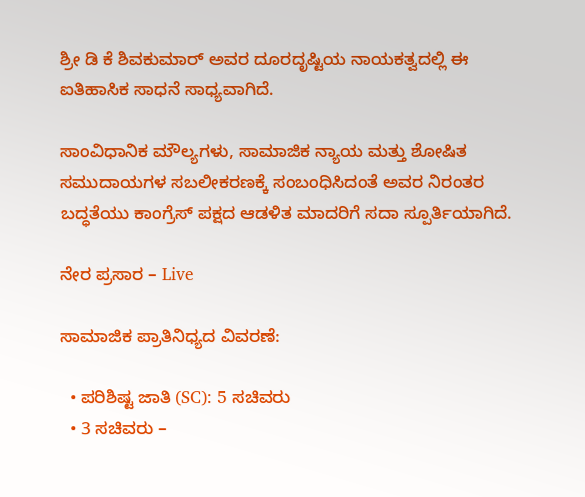ಶ್ರೀ ಡಿ ಕೆ ಶಿವಕುಮಾರ್ ಅವರ ದೂರದೃಷ್ಟಿಯ ನಾಯಕತ್ವದಲ್ಲಿ ಈ ಐತಿಹಾಸಿಕ ಸಾಧನೆ ಸಾಧ್ಯವಾಗಿದೆ.

ಸಾಂವಿಧಾನಿಕ ಮೌಲ್ಯಗಳು, ಸಾಮಾಜಿಕ ನ್ಯಾಯ ಮತ್ತು ಶೋಷಿತ ಸಮುದಾಯಗಳ ಸಬಲೀಕರಣಕ್ಕೆ ಸಂಬಂಧಿಸಿದಂತೆ ಅವರ ನಿರಂತರ ಬದ್ಧತೆಯು ಕಾಂಗ್ರೆಸ್ ಪಕ್ಷದ ಆಡಳಿತ ಮಾದರಿಗೆ ಸದಾ ಸ್ಪೂರ್ತಿಯಾಗಿದೆ.

ನೇರ ಪ್ರಸಾರ – Live

ಸಾಮಾಜಿಕ ಪ್ರಾತಿನಿಧ್ಯದ ವಿವರಣೆ:

  • ಪರಿಶಿಷ್ಟ ಜಾತಿ (SC): 5 ಸಚಿವರು
  • 3 ಸಚಿವರು –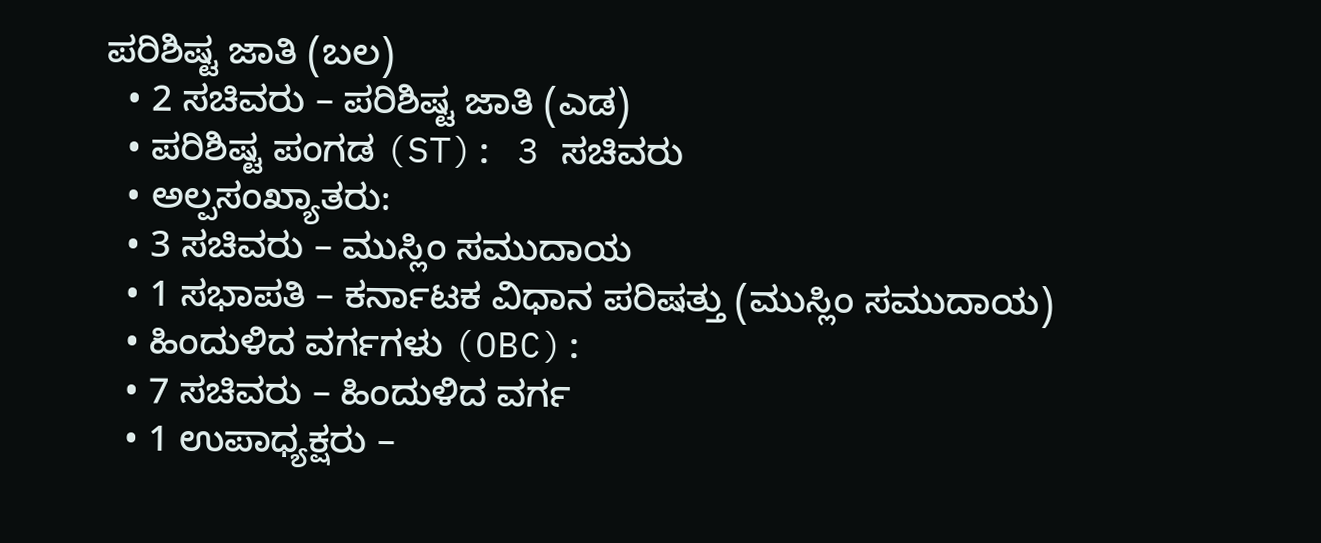ಪರಿಶಿಷ್ಟ ಜಾತಿ (ಬಲ)
  • 2 ಸಚಿವರು – ಪರಿಶಿಷ್ಟ ಜಾತಿ (ಎಡ)
  • ಪರಿಶಿಷ್ಟ ಪಂಗಡ (ST): 3 ಸಚಿವರು
  • ಅಲ್ಪಸಂಖ್ಯಾತರು:
  • 3 ಸಚಿವರು – ಮುಸ್ಲಿಂ ಸಮುದಾಯ
  • 1 ಸಭಾಪತಿ – ಕರ್ನಾಟಕ ವಿಧಾನ ಪರಿಷತ್ತು (ಮುಸ್ಲಿಂ ಸಮುದಾಯ)
  • ಹಿಂದುಳಿದ ವರ್ಗಗಳು (OBC):
  • 7 ಸಚಿವರು – ಹಿಂದುಳಿದ ವರ್ಗ
  • 1 ಉಪಾಧ್ಯಕ್ಷರು –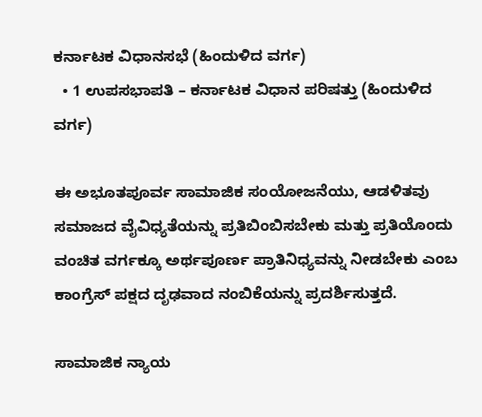ಕರ್ನಾಟಕ ವಿಧಾನಸಭೆ (ಹಿಂದುಳಿದ ವರ್ಗ)
  • 1 ಉಪಸಭಾಪತಿ – ಕರ್ನಾಟಕ ವಿಧಾನ ಪರಿಷತ್ತು (ಹಿಂದುಳಿದ ವರ್ಗ)

ಈ ಅಭೂತಪೂರ್ವ ಸಾಮಾಜಿಕ ಸಂಯೋಜನೆಯು, ಆಡಳಿತವು ಸಮಾಜದ ವೈವಿಧ್ಯತೆಯನ್ನು ಪ್ರತಿಬಿಂಬಿಸಬೇಕು ಮತ್ತು ಪ್ರತಿಯೊಂದು ವಂಚಿತ ವರ್ಗಕ್ಕೂ ಅರ್ಥಪೂರ್ಣ ಪ್ರಾತಿನಿಧ್ಯವನ್ನು ನೀಡಬೇಕು ಎಂಬ ಕಾಂಗ್ರೆಸ್ ಪಕ್ಷದ ದೃಢವಾದ ನಂಬಿಕೆಯನ್ನು ಪ್ರದರ್ಶಿಸುತ್ತದೆ.

ಸಾಮಾಜಿಕ ನ್ಯಾಯ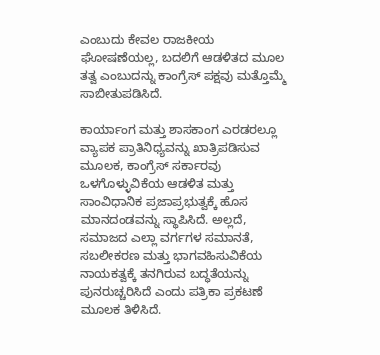ಎಂಬುದು ಕೇವಲ ರಾಜಕೀಯ ಘೋಷಣೆಯಲ್ಲ, ಬದಲಿಗೆ ಆಡಳಿತದ ಮೂಲ ತತ್ವ ಎಂಬುದನ್ನು ಕಾಂಗ್ರೆಸ್ ಪಕ್ಷವು ಮತ್ತೊಮ್ಮೆ ಸಾಬೀತುಪಡಿಸಿದೆ.

ಕಾರ್ಯಾಂಗ ಮತ್ತು ಶಾಸಕಾಂಗ ಎರಡರಲ್ಲೂ ವ್ಯಾಪಕ ಪ್ರಾತಿನಿಧ್ಯವನ್ನು ಖಾತ್ರಿಪಡಿಸುವ ಮೂಲಕ, ಕಾಂಗ್ರೆಸ್ ಸರ್ಕಾರವು ಒಳಗೊಳ್ಳುವಿಕೆಯ ಆಡಳಿತ ಮತ್ತು ಸಾಂವಿಧಾನಿಕ ಪ್ರಜಾಪ್ರಭುತ್ವಕ್ಕೆ ಹೊಸ ಮಾನದಂಡವನ್ನು ಸ್ಥಾಪಿಸಿದೆ. ಅಲ್ಲದೆ, ಸಮಾಜದ ಎಲ್ಲಾ ವರ್ಗಗಳ ಸಮಾನತೆ, ಸಬಲೀಕರಣ ಮತ್ತು ಭಾಗವಹಿಸುವಿಕೆಯ ನಾಯಕತ್ವಕ್ಕೆ ತನಗಿರುವ ಬದ್ಧತೆಯನ್ನು ಪುನರುಚ್ಚರಿಸಿದೆ ಎಂದು ಪತ್ರಿಕಾ ಪ್ರಕಟಣೆ ಮೂಲಕ ತಿಳಿಸಿದೆ.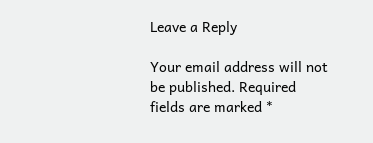Leave a Reply

Your email address will not be published. Required fields are marked *